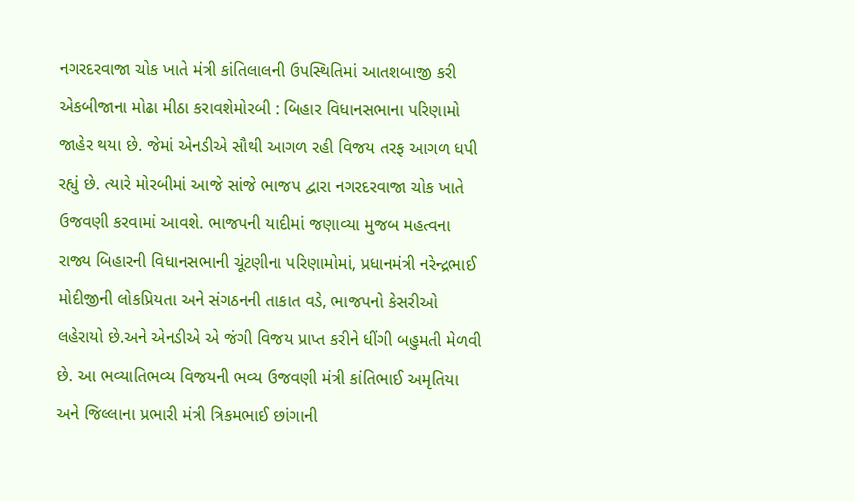નગરદરવાજા ચોક ખાતે મંત્રી કાંતિલાલની ઉપસ્થિતિમાં આતશબાજી કરી એકબીજાના મોઢા મીઠા કરાવશેમોરબી : બિહાર વિધાનસભાના પરિણામો જાહેર થયા છે. જેમાં એનડીએ સૌથી આગળ રહી વિજય તરફ આગળ ધપી રહ્યું છે. ત્યારે મોરબીમાં આજે સાંજે ભાજપ દ્વારા નગરદરવાજા ચોક ખાતે ઉજવણી કરવામાં આવશે. ભાજપની યાદીમાં જણાવ્યા મુજબ મહત્વના રાજ્ય બિહારની વિધાનસભાની ચૂંટણીના પરિણામોમાં, પ્રધાનમંત્રી નરેન્દ્રભાઈ મોદીજીની લોકપ્રિયતા અને સંગઠનની તાકાત વડે, ભાજપનો કેસરીઓ લહેરાયો છે.અને એનડીએ એ જંગી વિજય પ્રાપ્ત કરીને ધીંગી બહુમતી મેળવી છે. આ ભવ્યાતિભવ્ય વિજયની ભવ્ય ઉજવણી મંત્રી કાંતિભાઈ અમૃતિયા અને જિલ્લાના પ્રભારી મંત્રી ત્રિકમભાઈ છાંગાની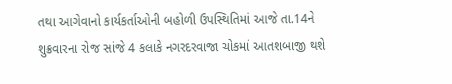તથા આગેવાનો કાર્યકર્તાઓની બહોળી ઉપસ્થિતિમાં આજે તા.14ને શુક્રવારના રોજ સાંજે 4 કલાકે નગરદરવાજા ચોકમાં આતશબાજી થશે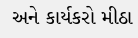અને કાર્યકરો મીઠા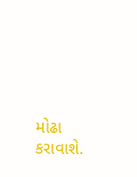મોઢા કરાવાશે.